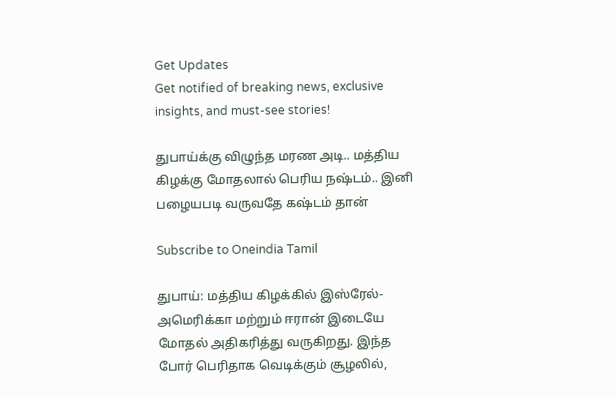Get Updates
Get notified of breaking news, exclusive insights, and must-see stories!

துபாய்க்கு விழுந்த மரண அடி.. மத்திய கிழக்கு மோதலால் பெரிய நஷ்டம்.. இனி பழையபடி வருவதே கஷ்டம் தான்

Subscribe to Oneindia Tamil

துபாய்: மத்திய கிழக்கில் இஸ்ரேல்-அமெரிக்கா மற்றும் ஈரான் இடையே மோதல் அதிகரித்து வருகிறது. இந்த போர் பெரிதாக வெடிக்கும் சூழலில்,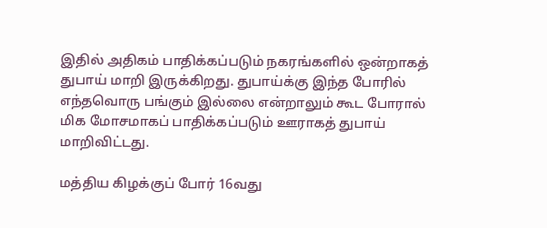இதில் அதிகம் பாதிக்கப்படும் நகரங்களில் ஒன்றாகத் துபாய் மாறி இருக்கிறது. துபாய்க்கு இந்த போரில் எந்தவொரு பங்கும் இல்லை என்றாலும் கூட போரால் மிக மோசமாகப் பாதிக்கப்படும் ஊராகத் துபாய் மாறிவிட்டது.

மத்திய கிழக்குப் போர் 16வது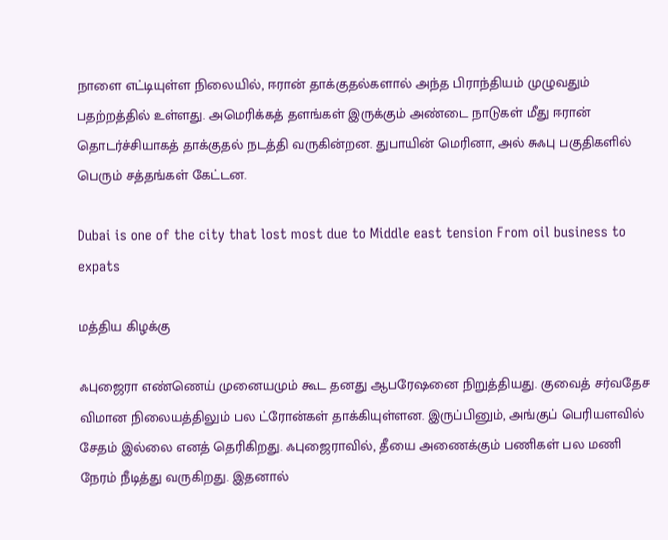நாளை எட்டியுள்ள நிலையில், ஈரான் தாக்குதல்களால் அந்த பிராந்தியம் முழுவதும் பதற்றத்தில் உள்ளது. அமெரிக்கத் தளங்கள் இருக்கும் அண்டை நாடுகள் மீது ஈரான் தொடர்ச்சியாகத் தாக்குதல் நடத்தி வருகின்றன. துபாயின் மெரினா, அல் சுஃபு பகுதிகளில் பெரும் சத்தங்கள் கேட்டன.

Dubai is one of the city that lost most due to Middle east tension From oil business to expats

மத்திய கிழக்கு

ஃபுஜைரா எண்ணெய் முனையமும் கூட தனது ஆபரேஷனை நிறுத்தியது. குவைத் சர்வதேச விமான நிலையத்திலும் பல ட்ரோன்கள் தாக்கியுள்ளன. இருப்பினும், அங்குப் பெரியளவில் சேதம் இல்லை எனத் தெரிகிறது. ஃபுஜைராவில், தீயை அணைக்கும் பணிகள் பல மணி நேரம் நீடித்து வருகிறது. இதனால்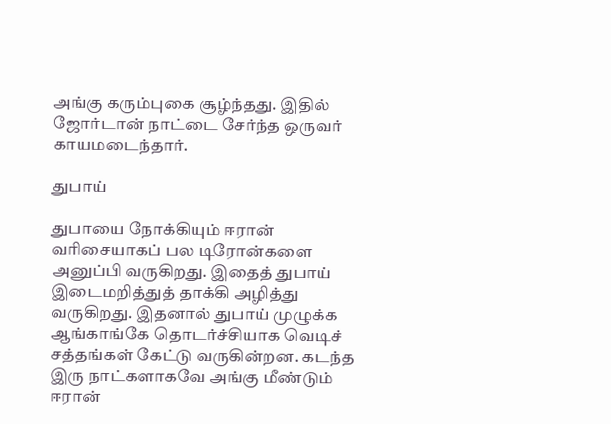அங்கு கரும்புகை சூழ்ந்தது. இதில் ஜோர்டான் நாட்டை சேர்ந்த ஒருவர் காயமடைந்தார்.

துபாய்

துபாயை நோக்கியும் ஈரான் வரிசையாகப் பல டிரோன்களை அனுப்பி வருகிறது. இதைத் துபாய் இடைமறித்துத் தாக்கி அழித்து வருகிறது. இதனால் துபாய் முழுக்க ஆங்காங்கே தொடர்ச்சியாக வெடிச் சத்தங்கள் கேட்டு வருகின்றன. கடந்த இரு நாட்களாகவே அங்கு மீண்டும் ஈரான்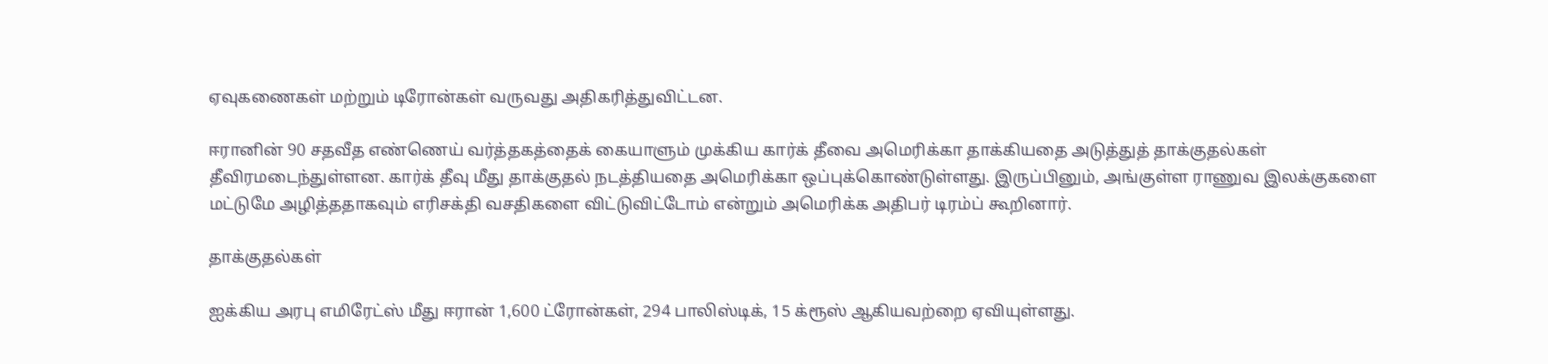ஏவுகணைகள் மற்றும் டிரோன்கள் வருவது அதிகரித்துவிட்டன.

ஈரானின் 90 சதவீத எண்ணெய் வர்த்தகத்தைக் கையாளும் முக்கிய கார்க் தீவை அமெரிக்கா தாக்கியதை அடுத்துத் தாக்குதல்கள் தீவிரமடைந்துள்ளன. கார்க் தீவு மீது தாக்குதல் நடத்தியதை அமெரிக்கா ஒப்புக்கொண்டுள்ளது. இருப்பினும், அங்குள்ள ராணுவ இலக்குகளை மட்டுமே அழித்ததாகவும் எரிசக்தி வசதிகளை விட்டுவிட்டோம் என்றும் அமெரிக்க அதிபர் டிரம்ப் கூறினார்.

தாக்குதல்கள்

ஐக்கிய அரபு எமிரேட்ஸ் மீது ஈரான் 1,600 ட்ரோன்கள், 294 பாலிஸ்டிக், 15 க்ரூஸ் ஆகியவற்றை ஏவியுள்ளது.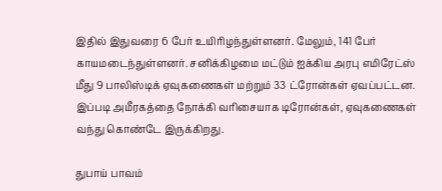இதில் இதுவரை 6 பேர் உயிரிழந்துள்ளனர். மேலும், 141 பேர் காயமடைந்துள்ளனர். சனிக்கிழமை மட்டும் ஐக்கிய அரபு எமிரேட்ஸ் மீது 9 பாலிஸ்டிக் ஏவுகணைகள் மற்றும் 33 ட்ரோன்கள் ஏவப்பட்டன. இப்படி அமீரகத்தை நோக்கி வரிசையாக டிரோன்கள், ஏவுகணைகள் வந்து கொண்டே இருக்கிறது.

துபாய் பாவம்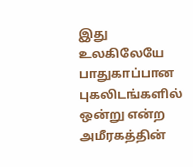இது உலகிலேயே பாதுகாப்பான புகலிடங்களில் ஒன்று என்ற அமீரகத்தின்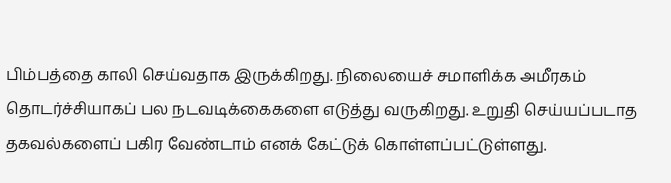பிம்பத்தை காலி செய்வதாக இருக்கிறது. நிலையைச் சமாளிக்க அமீரகம் தொடர்ச்சியாகப் பல நடவடிக்கைகளை எடுத்து வருகிறது. உறுதி செய்யப்படாத தகவல்களைப் பகிர வேண்டாம் எனக் கேட்டுக் கொள்ளப்பட்டுள்ளது.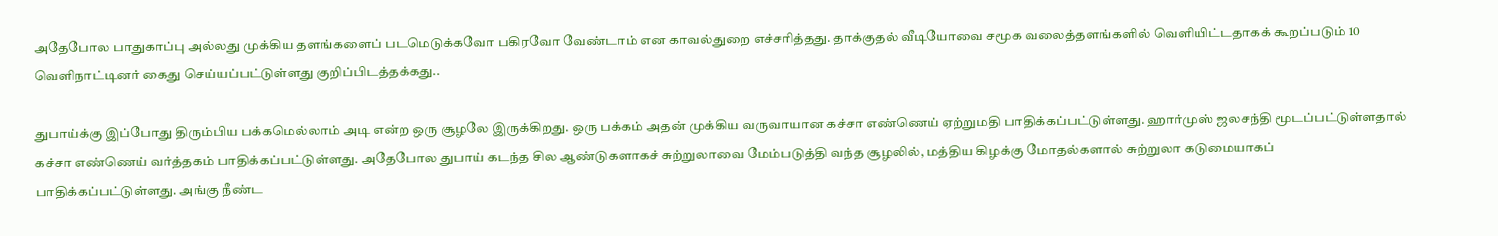அதேபோல பாதுகாப்பு அல்லது முக்கிய தளங்களைப் படமெடுக்கவோ பகிரவோ வேண்டாம் என காவல்துறை எச்சரித்தது. தாக்குதல் வீடியோவை சமூக வலைத்தளங்களில் வெளியிட்டதாகக் கூறப்படும் 10 வெளிநாட்டினர் கைது செய்யப்பட்டுள்ளது குறிப்பிடத்தக்கது..

துபாய்க்கு இப்போது திரும்பிய பக்கமெல்லாம் அடி என்ற ஒரு சூழலே இருக்கிறது. ஒரு பக்கம் அதன் முக்கிய வருவாயான கச்சா எண்ணெய் ஏற்றுமதி பாதிக்கப்பட்டுள்ளது. ஹார்முஸ் ஜலசந்தி மூடப்பட்டுள்ளதால் கச்சா எண்ணெய் வர்த்தகம் பாதிக்கப்பட்டுள்ளது. அதேபோல துபாய் கடந்த சில ஆண்டுகளாகச் சுற்றுலாவை மேம்படுத்தி வந்த சூழலில், மத்திய கிழக்கு மோதல்களால் சுற்றுலா கடுமையாகப் பாதிக்கப்பட்டுள்ளது. அங்கு நீண்ட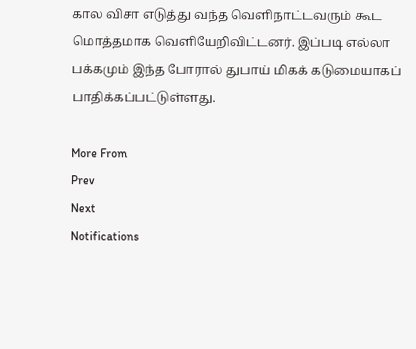கால விசா எடுத்து வந்த வெளிநாட்டவரும் கூட மொத்தமாக வெளியேறிவிட்டனர். இப்படி எல்லா பக்கமும் இந்த போரால் துபாய் மிகக் கடுமையாகப் பாதிக்கப்பட்டுள்ளது.

More From
Prev
Next
Notifications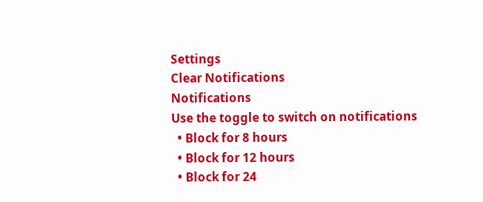Settings
Clear Notifications
Notifications
Use the toggle to switch on notifications
  • Block for 8 hours
  • Block for 12 hours
  • Block for 24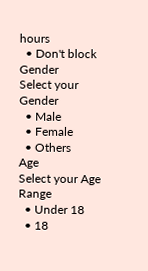hours
  • Don't block
Gender
Select your Gender
  • Male
  • Female
  • Others
Age
Select your Age Range
  • Under 18
  • 18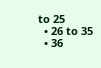to 25
  • 26 to 35
  • 36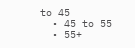to 45
  • 45 to 55
  • 55+